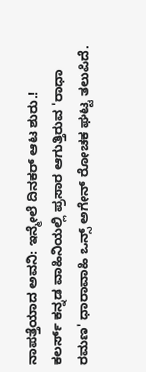ನಾಪತ್ತೆಯಾದ ಅವನಿ: ಇನ್ಮೇಲೆ ದಿನಕರ್ ಆಟ ಶುರು.!
ಕಲರ್ಸ್ ಕನ್ನಡ ವಾಹಿನಿಯಲ್ಲಿ ಪ್ರಸಾರ ಆಗುತ್ತಿರುವ 'ರಾಧಾ ರಮಣ' ಧಾರಾವಾಹಿ ಒನ್ಸ್ ಅಗೇನ್ ರೋಚಕ ಘಟ್ಟ ತಲುಪಿದೆ.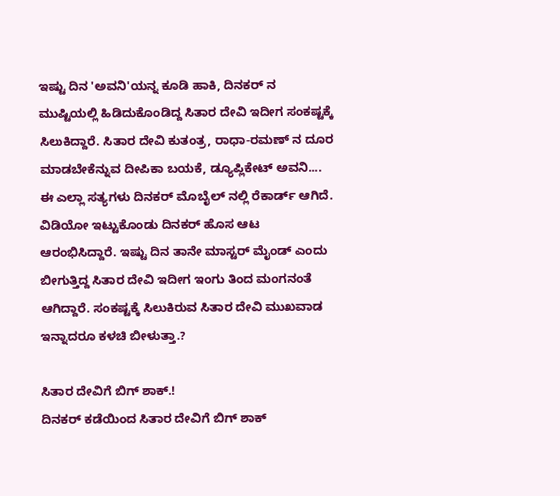ಇಷ್ಟು ದಿನ 'ಅವನಿ'ಯನ್ನ ಕೂಡಿ ಹಾಕಿ, ದಿನಕರ್ ನ ಮುಷ್ಟಿಯಲ್ಲಿ ಹಿಡಿದುಕೊಂಡಿದ್ದ ಸಿತಾರ ದೇವಿ ಇದೀಗ ಸಂಕಷ್ಟಕ್ಕೆ ಸಿಲುಕಿದ್ದಾರೆ. ಸಿತಾರ ದೇವಿ ಕುತಂತ್ರ, ರಾಧಾ-ರಮಣ್ ನ ದೂರ ಮಾಡಬೇಕೆನ್ನುವ ದೀಪಿಕಾ ಬಯಕೆ, ಡ್ಯೂಪ್ಲಿಕೇಟ್ ಅವನಿ.... ಈ ಎಲ್ಲಾ ಸತ್ಯಗಳು ದಿನಕರ್ ಮೊಬೈಲ್ ನಲ್ಲಿ ರೆಕಾರ್ಡ್ ಆಗಿದೆ.
ವಿಡಿಯೋ ಇಟ್ಟುಕೊಂಡು ದಿನಕರ್ ಹೊಸ ಆಟ ಆರಂಭಿಸಿದ್ದಾರೆ. ಇಷ್ಟು ದಿನ ತಾನೇ ಮಾಸ್ಟರ್ ಮೈಂಡ್ ಎಂದು ಬೀಗುತ್ತಿದ್ದ ಸಿತಾರ ದೇವಿ ಇದೀಗ ಇಂಗು ತಿಂದ ಮಂಗನಂತೆ ಆಗಿದ್ದಾರೆ. ಸಂಕಷ್ಟಕ್ಕೆ ಸಿಲುಕಿರುವ ಸಿತಾರ ದೇವಿ ಮುಖವಾಡ ಇನ್ನಾದರೂ ಕಳಚಿ ಬೀಳುತ್ತಾ.?

ಸಿತಾರ ದೇವಿಗೆ ಬಿಗ್ ಶಾಕ್.!
ದಿನಕರ್ ಕಡೆಯಿಂದ ಸಿತಾರ ದೇವಿಗೆ ಬಿಗ್ ಶಾಕ್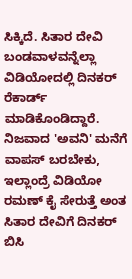ಸಿಕ್ಕಿದೆ. ಸಿತಾರ ದೇವಿ ಬಂಡವಾಳವನ್ನೆಲ್ಲಾ ವಿಡಿಯೋದಲ್ಲಿ ದಿನಕರ್ ರೆಕಾರ್ಡ್ ಮಾಡಿಕೊಂಡಿದ್ದಾರೆ. ನಿಜವಾದ 'ಅವನಿ' ಮನೆಗೆ ವಾಪಸ್ ಬರಬೇಕು, ಇಲ್ಲಾಂದ್ರೆ ವಿಡಿಯೋ ರಮಣ್ ಕೈ ಸೇರುತ್ತೆ ಅಂತ ಸಿತಾರ ದೇವಿಗೆ ದಿನಕರ್ ಬಿಸಿ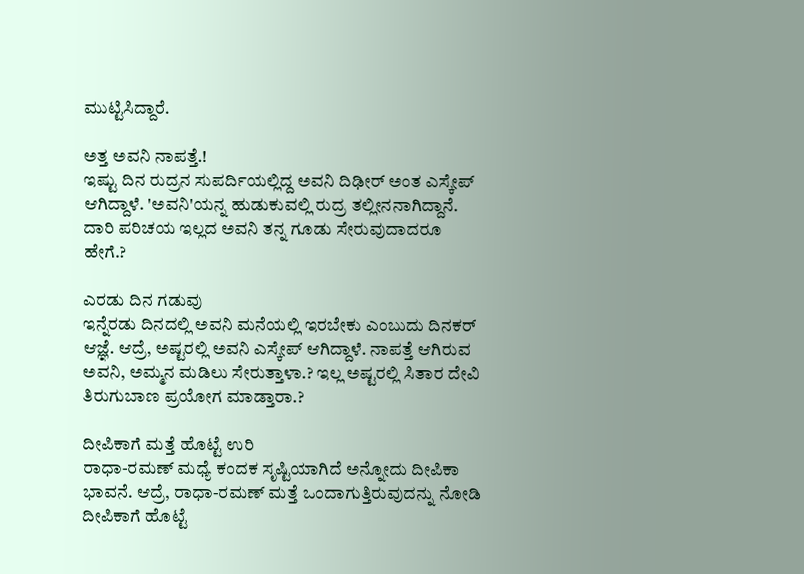ಮುಟ್ಟಿಸಿದ್ದಾರೆ.

ಅತ್ತ ಅವನಿ ನಾಪತ್ತೆ.!
ಇಷ್ಟು ದಿನ ರುದ್ರನ ಸುಪರ್ದಿಯಲ್ಲಿದ್ದ ಅವನಿ ದಿಢೀರ್ ಅಂತ ಎಸ್ಕೇಪ್ ಆಗಿದ್ದಾಳೆ. 'ಅವನಿ'ಯನ್ನ ಹುಡುಕುವಲ್ಲಿ ರುದ್ರ ತಲ್ಲೀನನಾಗಿದ್ದಾನೆ. ದಾರಿ ಪರಿಚಯ ಇಲ್ಲದ ಅವನಿ ತನ್ನ ಗೂಡು ಸೇರುವುದಾದರೂ ಹೇಗೆ.?

ಎರಡು ದಿನ ಗಡುವು
ಇನ್ನೆರಡು ದಿನದಲ್ಲಿ ಅವನಿ ಮನೆಯಲ್ಲಿ ಇರಬೇಕು ಎಂಬುದು ದಿನಕರ್ ಆಜ್ಞೆ. ಆದ್ರೆ, ಅಷ್ಟರಲ್ಲಿ ಅವನಿ ಎಸ್ಕೇಪ್ ಆಗಿದ್ದಾಳೆ. ನಾಪತ್ತೆ ಆಗಿರುವ ಅವನಿ, ಅಮ್ಮನ ಮಡಿಲು ಸೇರುತ್ತಾಳಾ.? ಇಲ್ಲ ಅಷ್ಟರಲ್ಲಿ ಸಿತಾರ ದೇವಿ ತಿರುಗುಬಾಣ ಪ್ರಯೋಗ ಮಾಡ್ತಾರಾ.?

ದೀಪಿಕಾಗೆ ಮತ್ತೆ ಹೊಟ್ಟೆ ಉರಿ
ರಾಧಾ-ರಮಣ್ ಮಧ್ಯೆ ಕಂದಕ ಸೃಷ್ಟಿಯಾಗಿದೆ ಅನ್ನೋದು ದೀಪಿಕಾ ಭಾವನೆ. ಆದ್ರೆ, ರಾಧಾ-ರಮಣ್ ಮತ್ತೆ ಒಂದಾಗುತ್ತಿರುವುದನ್ನು ನೋಡಿ ದೀಪಿಕಾಗೆ ಹೊಟ್ಟೆ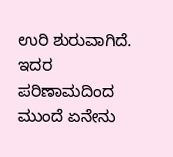ಉರಿ ಶುರುವಾಗಿದೆ. ಇದರ ಪರಿಣಾಮದಿಂದ ಮುಂದೆ ಏನೇನು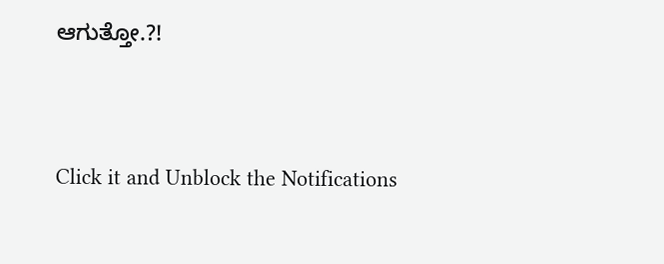ಆಗುತ್ತೋ.?!


Click it and Unblock the Notifications